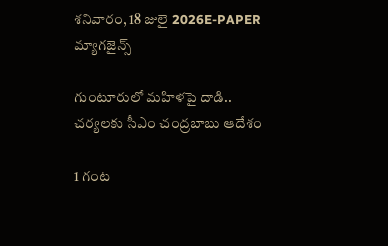శనివారం, 18 జులై 2026E-PAPER
మ్యాగజైన్స్

గుంటూరులో మహిళపై దాడి.. చర్యలకు సీఎం చంద్రబాబు ఆదేశం

1 గంట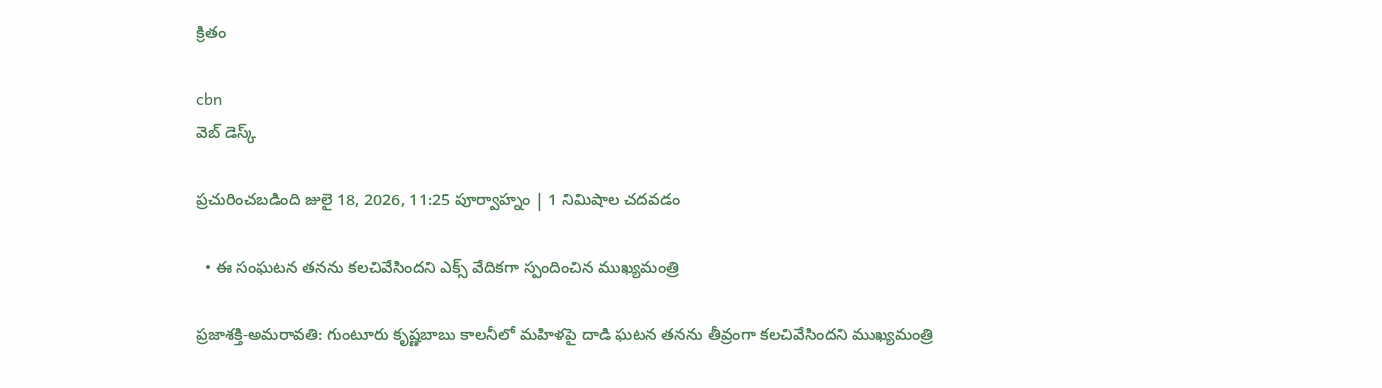క్రితం

cbn
వెబ్ డెస్క్

ప్రచురించబడింది జులై 18, 2026, 11:25 పూర్వాహ్నం | 1 నిమిషాల చదవడం

  • ఈ సంఘటన తనను కలచివేసిందని ఎక్స్ వేదికగా స్పందించిన ముఖ్యమంత్రి

ప్రజాశక్తి-అమరావతి: గుంటూరు కృష్ణబాబు కాలనీలో మహిళపై దాడి ఘటన తనను తీవ్రంగా కలచివేసిందని ముఖ్యమంత్రి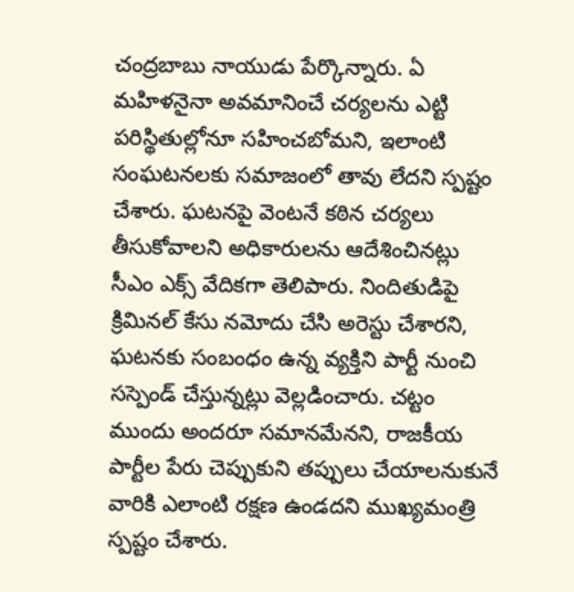చంద్రబాబు నాయుడు పేర్కొన్నారు. ఏ మహిళనైనా అవమానించే చర్యలను ఎట్టి పరిస్థితుల్లోనూ సహించబోమని, ఇలాంటి సంఘటనలకు సమాజంలో తావు లేదని స్పష్టం చేశారు. ఘటనపై వెంటనే కఠిన చర్యలు తీసుకోవాలని అధికారులను ఆదేశించినట్లు సీఎం ఎక్స్ వేదికగా తెలిపారు. నిందితుడిపై క్రిమినల్ కేసు నమోదు చేసి అరెస్టు చేశారని, ఘటనకు సంబంధం ఉన్న వ్యక్తిని పార్టీ నుంచి సస్పెండ్ చేస్తున్నట్లు వెల్లడించారు. చట్టం ముందు అందరూ సమానమేనని, రాజకీయ పార్టీల పేరు చెప్పుకుని తప్పులు చేయాలనుకునే వారికి ఎలాంటి రక్షణ ఉండదని ముఖ్యమంత్రి స్పష్టం చేశారు.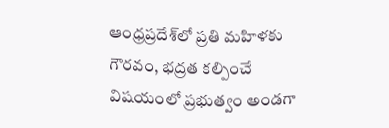ఆంధ్రప్రదేశ్‌లో ప్రతి మహిళకు గౌరవం, భద్రత కల్పించే విషయంలో ప్రభుత్వం అండగా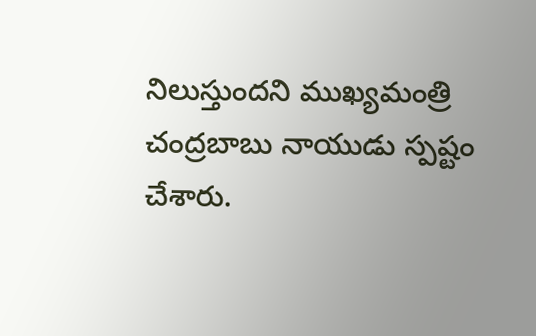నిలుస్తుందని ముఖ్యమంత్రి చంద్రబాబు నాయుడు స్పష్టం చేశారు.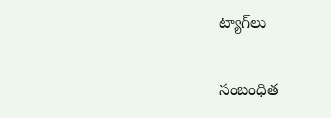ట్యాగ్‌లు

సంబంధిత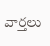వార్తలు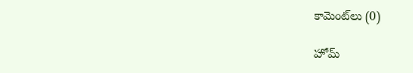కామెంట్‌లు (0)

హోమ్